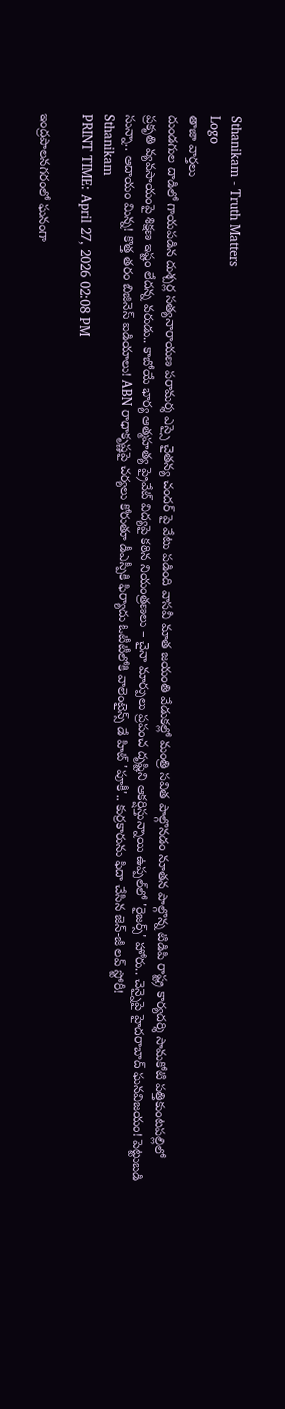Sthanikam - Truth Matters
Logo
తాజా వార్తలు
దుండగుల దాడిలో గాయపడిన దుశ్చర్ల సత్యనారాయణ పరామర్శ ఎస్సై చైతన్య చందర్ పై వేటు పడింది వాసవీ మాత జయంతి వేడుకల్లో మంత్రి సవిత పాల్గొనడం నూతన పాల్గొన్న టిడిపి రాష్ట్ర కార్యదర్శి సామకోటి పత్తికుంటపల్లిలో ప్రకృతి వ్యవసాయంపై శిక్షణ ఇష్టం లేదన్న వరుడు.. కాబోయే భార్య ఆత్మహత్య ప్రైవేట్ విద్యపై కఠిన నియంత్రణలు – చైనా మార్పులు ప్రపంచ దృష్టిని ఆకర్షిస్తున్నాయి ఉప్పల్‌లో 'రైజర్స్' హోరు.. చెన్నైపై హైదరాబాద్ ఘనవిజయం! పెట్టుబడి సున్నా.. ఆదాయం మిన్న! కొత్త తరం బిజినెస్ ఐడియాలు! ABN రాధాకృష్ణపై చర్యలు కోరుతూ డీఎస్పీకి ఫిర్యాదు ఓటీటీలోకి వాలెంటైన్స్ డే హిట్ 'పూకీ'.. కుర్రకారును ఫిదా చేసిన జెన్-జీ లవ్ స్టోరీ!
Sthanikam
PRINT TIME: April 27, 2026 02:08 PM

ఇంద్రపాలనగరంలో ఘనంగా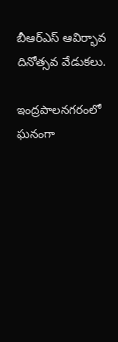బీఆర్ఎస్ ఆవిర్భావ దినోత్సవ వేడుకలు.

ఇంద్రపాలనగరంలో ఘనంగా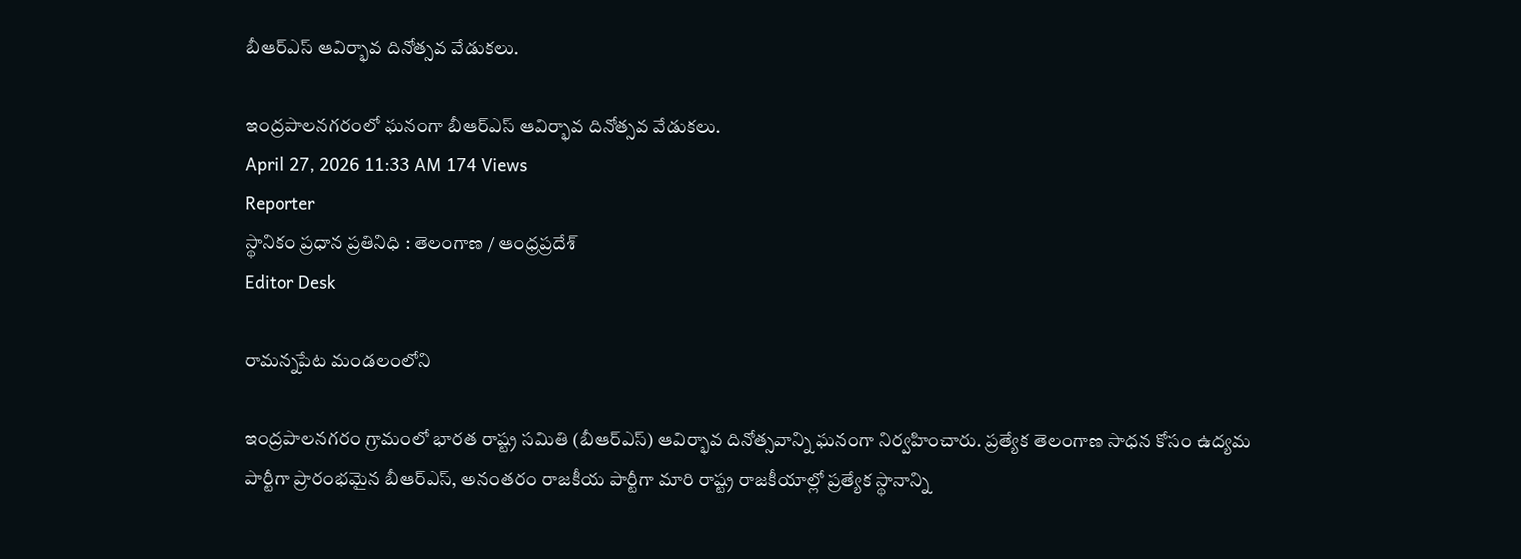బీఆర్ఎస్ ఆవిర్భావ దినోత్సవ వేడుకలు.

ఇంద్రపాలనగరంలో ఘనంగా బీఆర్ఎస్ ఆవిర్భావ దినోత్సవ వేడుకలు.
April 27, 2026 11:33 AM 174 Views
Reporter
స్థానికం ప్రధాన ప్రతినిధి : తెలంగాణ / ఆంధ్రప్రదేశ్
Editor Desk

రామన్నపేట మండలంలోని

ఇంద్రపాలనగరం గ్రామంలో భారత రాష్ట్ర సమితి (బీఆర్ఎస్) ఆవిర్భావ దినోత్సవాన్ని ఘనంగా నిర్వహించారు. ప్రత్యేక తెలంగాణ సాధన కోసం ఉద్యమ పార్టీగా ప్రారంభమైన బీఆర్ఎస్, అనంతరం రాజకీయ పార్టీగా మారి రాష్ట్ర రాజకీయాల్లో ప్రత్యేక స్థానాన్ని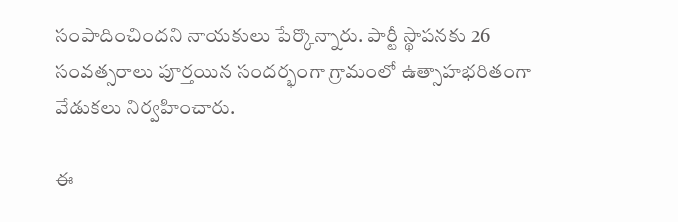సంపాదించిందని నాయకులు పేర్కొన్నారు. పార్టీ స్థాపనకు 26 సంవత్సరాలు పూర్తయిన సందర్భంగా గ్రామంలో ఉత్సాహభరితంగా వేడుకలు నిర్వహించారు.

ఈ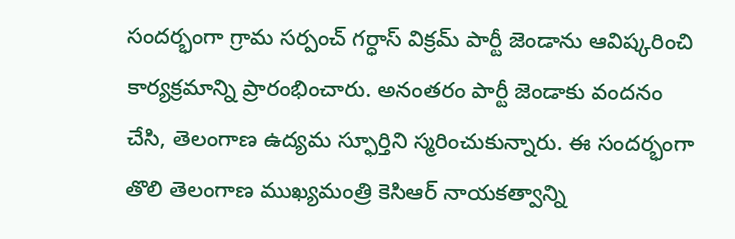సందర్భంగా గ్రామ సర్పంచ్ గర్ధాస్ విక్రమ్ పార్టీ జెండాను ఆవిష్కరించి కార్యక్రమాన్ని ప్రారంభించారు. అనంతరం పార్టీ జెండాకు వందనం చేసి, తెలంగాణ ఉద్యమ స్ఫూర్తిని స్మరించుకున్నారు. ఈ సందర్భంగా తొలి తెలంగాణ ముఖ్యమంత్రి కెసిఆర్ నాయకత్వాన్ని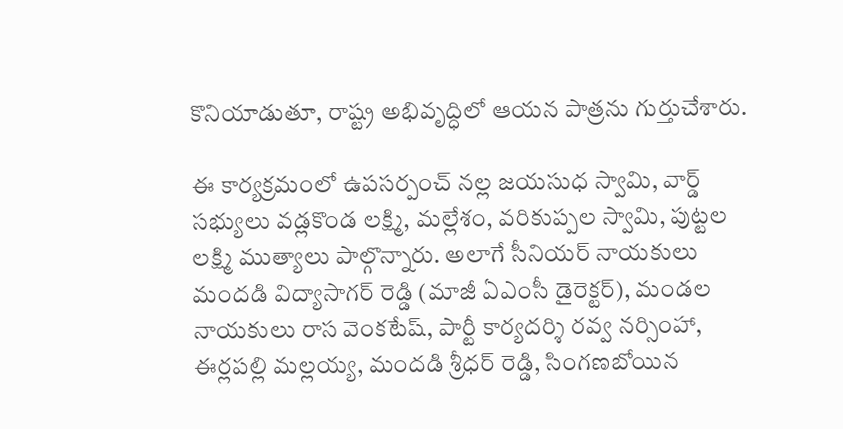కొనియాడుతూ, రాష్ట్ర అభివృద్ధిలో ఆయన పాత్రను గుర్తుచేశారు.

ఈ కార్యక్రమంలో ఉపసర్పంచ్ నల్ల జయసుధ స్వామి, వార్డ్ సభ్యులు వడ్లకొండ లక్ష్మి, మల్లేశం, వరికుప్పల స్వామి, పుట్టల లక్ష్మి ముత్యాలు పాల్గొన్నారు. అలాగే సీనియర్ నాయకులు మందడి విద్యాసాగర్ రెడ్డి (మాజీ ఏఎంసీ డైరెక్టర్), మండల నాయకులు రాస వెంకటేష్, పార్టీ కార్యదర్శి రవ్వ నర్సింహా, ఈర్లపల్లి మల్లయ్య, మందడి శ్రీధర్ రెడ్డి, సింగణబోయిన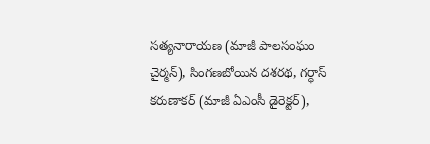సత్యనారాయణ (మాజీ పాలసంఘం చైర్మన్), సింగణబోయిన దశరథ, గర్ధాస్ కరుణాకర్ (మాజీ ఏఎంసీ డైరెక్టర్),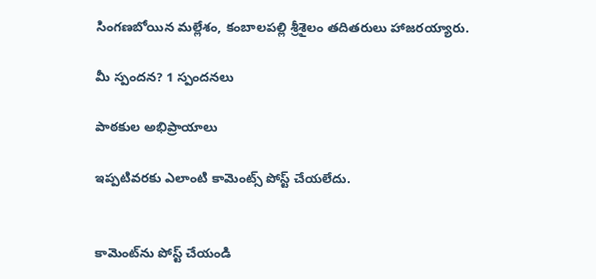సింగణబోయిన మల్లేశం, కంబాలపల్లి శ్రీశైలం తదితరులు హాజరయ్యారు.

మీ స్పందన? 1 స్పందనలు

పాఠకుల అభిప్రాయాలు

ఇప్పటివరకు ఎలాంటి కామెంట్స్ పోస్ట్ చేయలేదు.


కామెంట్‌ను పోస్ట్ చేయండి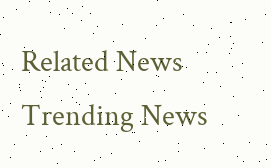Related News
Trending News